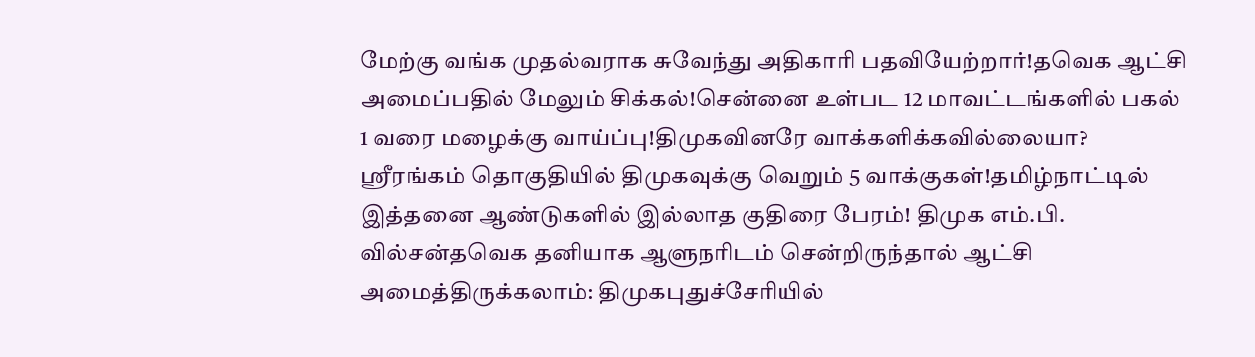மேற்கு வங்க முதல்வராக சுவேந்து அதிகாரி பதவியேற்றார்!தவெக ஆட்சி அமைப்பதில் மேலும் சிக்கல்!சென்னை உள்பட 12 மாவட்டங்களில் பகல் 1 வரை மழைக்கு வாய்ப்பு!திமுகவினரே வாக்களிக்கவில்லையா? ஸ்ரீரங்கம் தொகுதியில் திமுகவுக்கு வெறும் 5 வாக்குகள்!தமிழ்நாட்டில் இத்தனை ஆண்டுகளில் இல்லாத குதிரை பேரம்! திமுக எம்.பி. வில்சன்தவெக தனியாக ஆளுநரிடம் சென்றிருந்தால் ஆட்சி அமைத்திருக்கலாம்: திமுகபுதுச்சேரியில்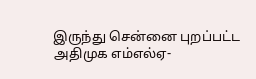இருந்து சென்னை புறப்பட்ட அதிமுக எம்எல்ஏ-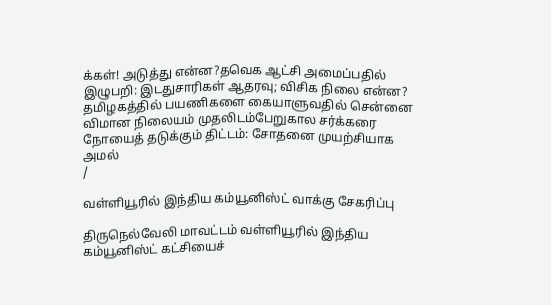க்கள்! அடுத்து என்ன?தவெக ஆட்சி அமைப்பதில் இழுபறி: இடதுசாரிகள் ஆதரவு; விசிக நிலை என்ன? தமிழகத்தில் பயணிகளை கையாளுவதில் சென்னை விமான நிலையம் முதலிடம்பேறுகால சர்க்கரை நோயைத் தடுக்கும் திட்டம்: சோதனை முயற்சியாக அமல்
/

வள்ளியூரில் இந்திய கம்யூனிஸ்ட் வாக்கு சேகரிப்பு

திருநெல்வேலி மாவட்டம் வள்ளியூரில் இந்திய கம்யூனிஸ்ட் கட்சியைச்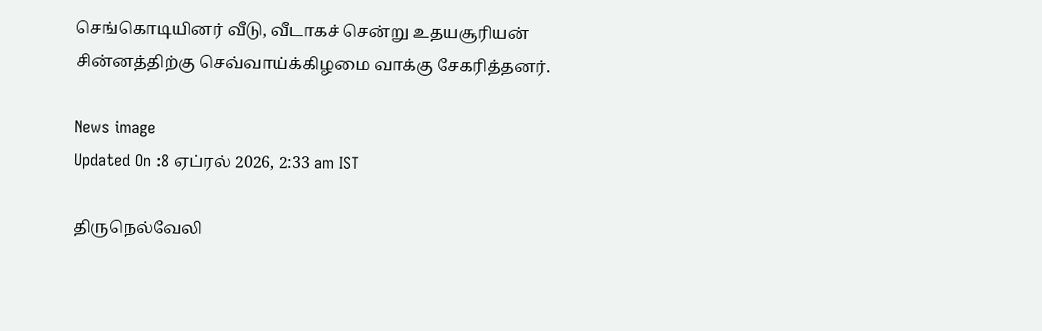செங்கொடியினர் வீடு, வீடாகச் சென்று உதயசூரியன் சின்னத்திற்கு செவ்வாய்க்கிழமை வாக்கு சேகரித்தனர்.

News image
Updated On :8 ஏப்ரல் 2026, 2:33 am IST

திருநெல்வேலி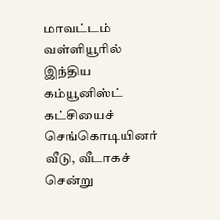மாவட்டம் வள்ளியூரில் இந்திய கம்யூனிஸ்ட் கட்சியைச் செங்கொடியினர் வீடு, வீடாகச் சென்று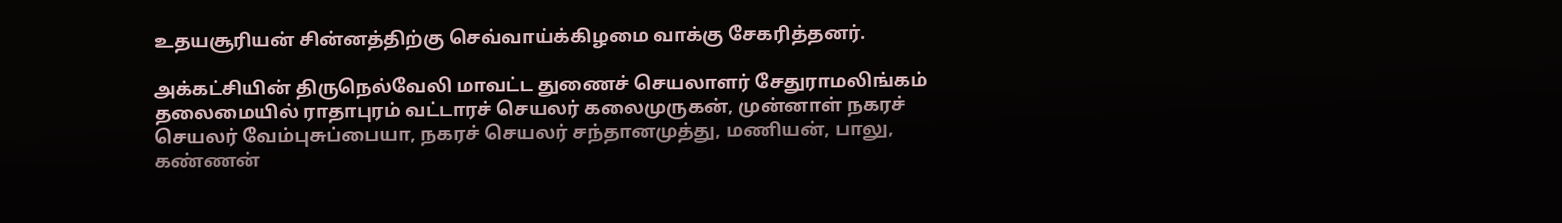உதயசூரியன் சின்னத்திற்கு செவ்வாய்க்கிழமை வாக்கு சேகரித்தனர்.

அக்கட்சியின் திருநெல்வேலி மாவட்ட துணைச் செயலாளர் சேதுராமலிங்கம் தலைமையில் ராதாபுரம் வட்டாரச் செயலர் கலைமுருகன், முன்னாள் நகரச் செயலர் வேம்புசுப்பையா, நகரச் செயலர் சந்தானமுத்து, மணியன், பாலு, கண்ணன்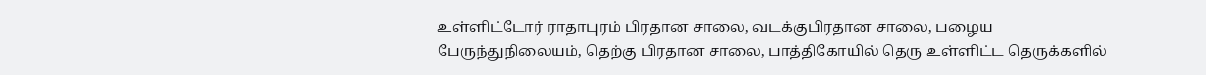உள்ளிட்டோர் ராதாபுரம் பிரதான சாலை, வடக்குபிரதான சாலை, பழைய பேருந்துநிலையம், தெற்கு பிரதான சாலை, பாத்திகோயில் தெரு உள்ளிட்ட தெருக்களில்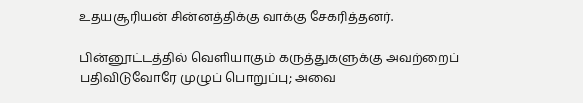உதயசூரியன் சின்னத்திக்கு வாக்கு சேகரித்தனர்.

பின்னூட்டத்தில் வெளியாகும் கருத்துகளுக்கு அவற்றைப் பதிவிடுவோரே முழுப் பொறுப்பு; அவை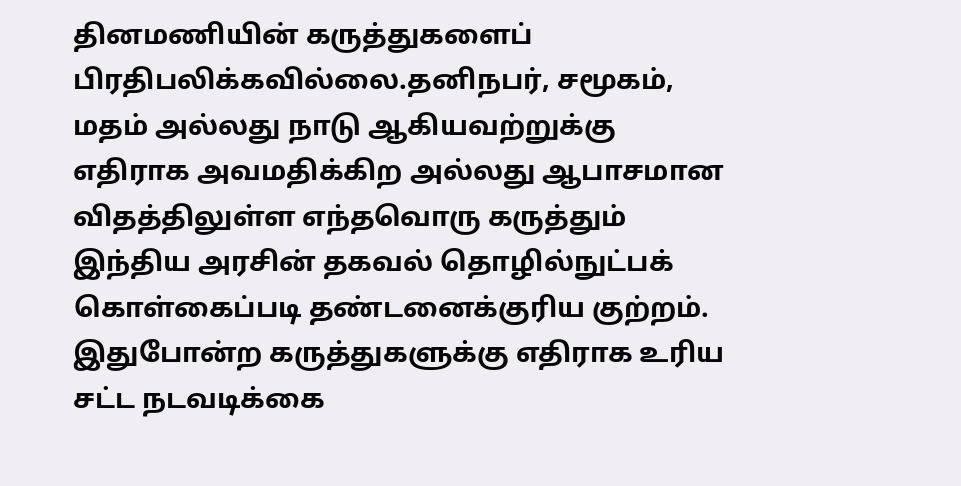தினமணியின் கருத்துகளைப் பிரதிபலிக்கவில்லை.தனிநபர், சமூகம், மதம் அல்லது நாடு ஆகியவற்றுக்கு எதிராக அவமதிக்கிற அல்லது ஆபாசமான விதத்திலுள்ள எந்தவொரு கருத்தும் இந்திய அரசின் தகவல் தொழில்நுட்பக் கொள்கைப்படி தண்டனைக்குரிய குற்றம். இதுபோன்ற கருத்துகளுக்கு எதிராக உரிய சட்ட நடவடிக்கை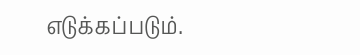எடுக்கப்படும்.